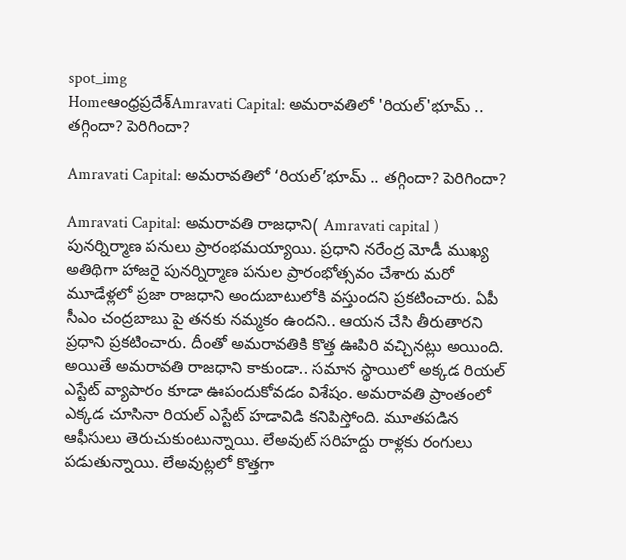spot_img
Homeఆంధ్రప్రదేశ్‌Amravati Capital: అమరావతిలో 'రియల్'భూమ్ .. తగ్గిందా? పెరిగిందా?

Amravati Capital: అమరావతిలో ‘రియల్’భూమ్ .. తగ్గిందా? పెరిగిందా?

Amravati Capital: అమరావతి రాజధాని( Amravati capital ) పునర్నిర్మాణ పనులు ప్రారంభమయ్యాయి. ప్రధాని నరేంద్ర మోడీ ముఖ్య అతిథిగా హాజరై పునర్నిర్మాణ పనుల ప్రారంభోత్సవం చేశారు మరో మూడేళ్లలో ప్రజా రాజధాని అందుబాటులోకి వస్తుందని ప్రకటించారు. ఏపీ సీఎం చంద్రబాబు పై తనకు నమ్మకం ఉందని.. ఆయన చేసి తీరుతారని ప్రధాని ప్రకటించారు. దీంతో అమరావతికి కొత్త ఊపిరి వచ్చినట్లు అయింది. అయితే అమరావతి రాజధాని కాకుండా.. సమాన స్థాయిలో అక్కడ రియల్ ఎస్టేట్ వ్యాపారం కూడా ఊపందుకోవడం విశేషం. అమరావతి ప్రాంతంలో ఎక్కడ చూసినా రియల్ ఎస్టేట్ హడావిడి కనిపిస్తోంది. మూతపడిన ఆఫీసులు తెరుచుకుంటున్నాయి. లేఅవుట్ సరిహద్దు రాళ్లకు రంగులు పడుతున్నాయి. లేఅవుట్లలో కొత్తగా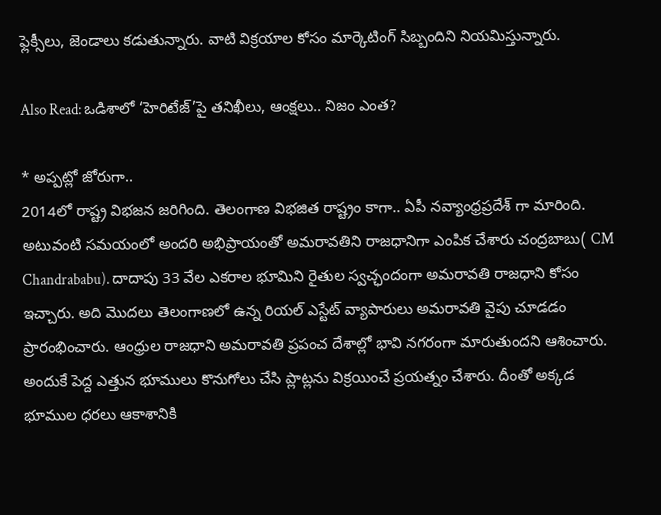ఫ్లెక్సీలు, జెండాలు కడుతున్నారు. వాటి విక్రయాల కోసం మార్కెటింగ్ సిబ్బందిని నియమిస్తున్నారు.

Also Read: ఒడిశాలో ‘హెరిటేజ్’పై తనిఖీలు, ఆంక్షలు.. నిజం ఎంత?

* అప్పట్లో జోరుగా..
2014లో రాష్ట్ర విభజన జరిగింది. తెలంగాణ విభజిత రాష్ట్రం కాగా.. ఏపీ నవ్యాంధ్రప్రదేశ్ గా మారింది. అటువంటి సమయంలో అందరి అభిప్రాయంతో అమరావతిని రాజధానిగా ఎంపిక చేశారు చంద్రబాబు( CM Chandrababu). దాదాపు 33 వేల ఎకరాల భూమిని రైతుల స్వచ్ఛందంగా అమరావతి రాజధాని కోసం ఇచ్చారు. అది మొదలు తెలంగాణలో ఉన్న రియల్ ఎస్టేట్ వ్యాపారులు అమరావతి వైపు చూడడం ప్రారంభించారు. ఆంధ్రుల రాజధాని అమరావతి ప్రపంచ దేశాల్లో భావి నగరంగా మారుతుందని ఆశించారు. అందుకే పెద్ద ఎత్తున భూములు కొనుగోలు చేసి ప్లాట్లను విక్రయించే ప్రయత్నం చేశారు. దీంతో అక్కడ భూముల ధరలు ఆకాశానికి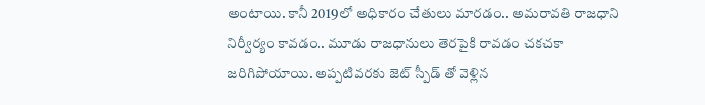అంటాయి. కానీ 2019లో అధికారం చేతులు మారడం.. అమరావతి రాజధాని నిర్వీర్యం కావడం.. మూడు రాజధానులు తెరపైకి రావడం చకచకా జరిగిపోయాయి. అప్పటివరకు జెట్ స్పీడ్ తో వెళ్లిన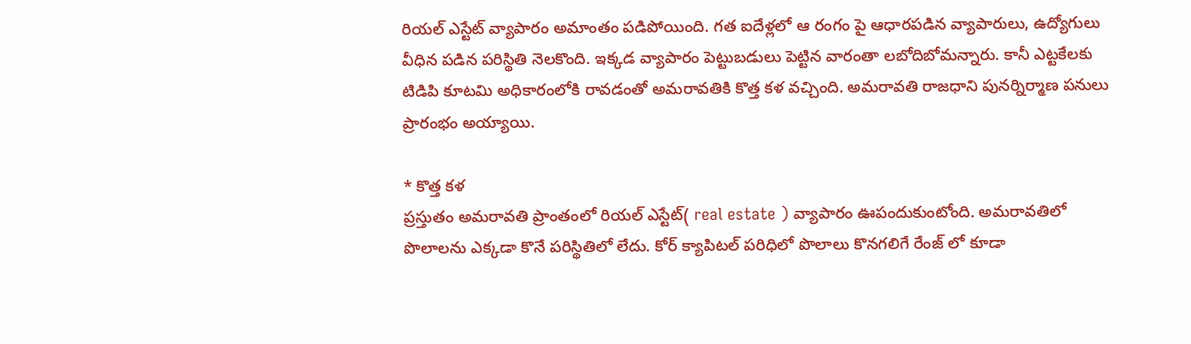రియల్ ఎస్టేట్ వ్యాపారం అమాంతం పడిపోయింది. గత ఐదేళ్లలో ఆ రంగం పై ఆధారపడిన వ్యాపారులు, ఉద్యోగులు వీధిన పడిన పరిస్థితి నెలకొంది. ఇక్కడ వ్యాపారం పెట్టుబడులు పెట్టిన వారంతా లబోదిబోమన్నారు. కానీ ఎట్టకేలకు టిడిపి కూటమి అధికారంలోకి రావడంతో అమరావతికి కొత్త కళ వచ్చింది. అమరావతి రాజధాని పునర్నిర్మాణ పనులు ప్రారంభం అయ్యాయి.

* కొత్త కళ
ప్రస్తుతం అమరావతి ప్రాంతంలో రియల్ ఎస్టేట్( real estate ) వ్యాపారం ఊపందుకుంటోంది. అమరావతిలో పొలాలను ఎక్కడా కొనే పరిస్థితిలో లేదు. కోర్ క్యాపిటల్ పరిధిలో పొలాలు కొనగలిగే రేంజ్ లో కూడా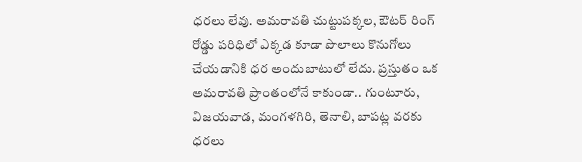ధరలు లేవు. అమరావతి చుట్టుపక్కల, ఔటర్ రింగ్ రోడ్డు పరిధిలో ఎక్కడ కూడా పొలాలు కొనుగోలు చేయడానికి ధర అందుబాటులో లేదు. ప్రస్తుతం ఒక అమరావతి ప్రాంతంలోనే కాకుండా.. గుంటూరు, విజయవాడ, మంగళగిరి, తెనాలి, బాపట్ల వరకు ధరలు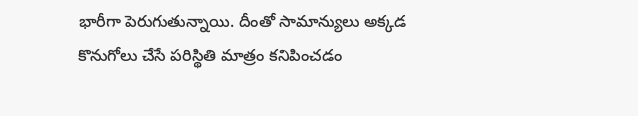భారీగా పెరుగుతున్నాయి. దీంతో సామాన్యులు అక్కడ కొనుగోలు చేసే పరిస్థితి మాత్రం కనిపించడం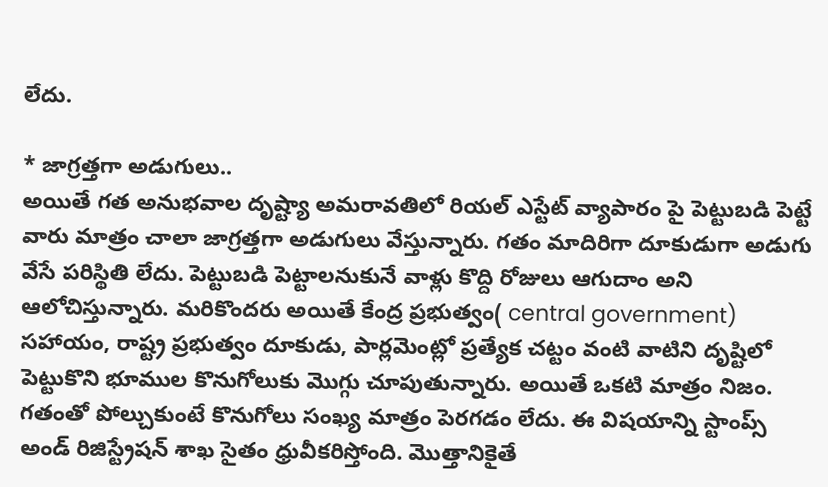లేదు.

* జాగ్రత్తగా అడుగులు..
అయితే గత అనుభవాల దృష్ట్యా అమరావతిలో రియల్ ఎస్టేట్ వ్యాపారం పై పెట్టుబడి పెట్టే వారు మాత్రం చాలా జాగ్రత్తగా అడుగులు వేస్తున్నారు. గతం మాదిరిగా దూకుడుగా అడుగు వేసే పరిస్థితి లేదు. పెట్టుబడి పెట్టాలనుకునే వాళ్లు కొద్ది రోజులు ఆగుదాం అని ఆలోచిస్తున్నారు. మరికొందరు అయితే కేంద్ర ప్రభుత్వం( central government) సహాయం, రాష్ట్ర ప్రభుత్వం దూకుడు, పార్లమెంట్లో ప్రత్యేక చట్టం వంటి వాటిని దృష్టిలో పెట్టుకొని భూముల కొనుగోలుకు మొగ్గు చూపుతున్నారు. అయితే ఒకటి మాత్రం నిజం. గతంతో పోల్చుకుంటే కొనుగోలు సంఖ్య మాత్రం పెరగడం లేదు. ఈ విషయాన్ని స్టాంప్స్ అండ్ రిజిస్ట్రేషన్ శాఖ సైతం ధ్రువీకరిస్తోంది. మొత్తానికైతే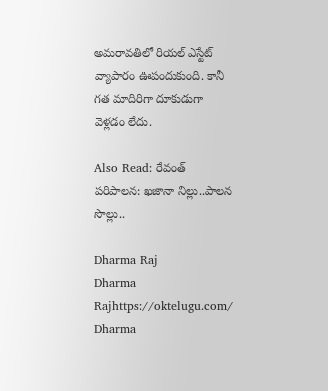అమరావతిలో రియల్ ఎస్టేట్ వ్యాపారం ఊపందుకుంది. కానీ గత మాదిరిగా దూకుడుగా వెళ్లడం లేదు.

Also Read: రేవంత్ పరిపాలన: ఖజానా నిల్లు..పాలన సొల్లు..

Dharma Raj
Dharma Rajhttps://oktelugu.com/
Dharma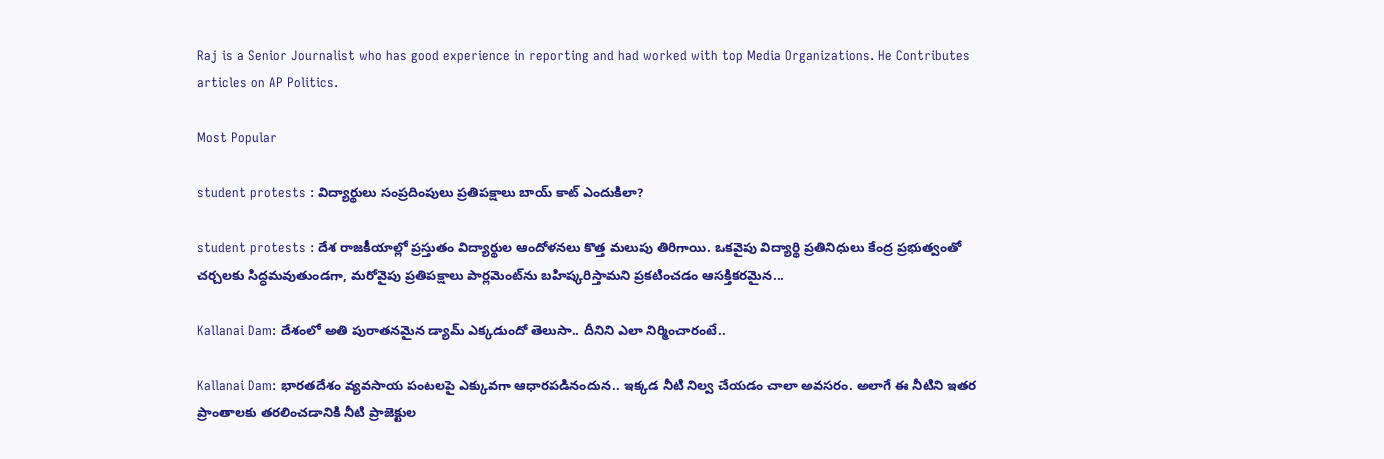Raj is a Senior Journalist who has good experience in reporting and had worked with top Media Organizations. He Contributes articles on AP Politics.

Most Popular

student protests : విద్యార్థులు సంప్రదింపులు ప్రతిపక్షాలు బాయ్ కాట్ ఎందుకిలా?

student protests : దేశ రాజకీయాల్లో ప్రస్తుతం విద్యార్థుల ఆందోళనలు కొత్త మలుపు తిరిగాయి. ఒకవైపు విద్యార్థి ప్రతినిధులు కేంద్ర ప్రభుత్వంతో చర్చలకు సిద్ధమవుతుండగా, మరోవైపు ప్రతిపక్షాలు పార్లమెంట్‌ను బహిష్కరిస్తామని ప్రకటించడం ఆసక్తికరమైన...

Kallanai Dam: దేశంలో అతి పురాతనమైన డ్యామ్ ఎక్కడుందో తెలుసా.. దీనిని ఎలా నిర్మించారంటే..

Kallanai Dam: భారతదేశం వ్యవసాయ పంటలపై ఎక్కువగా ఆధారపడినందున.. ఇక్కడ నీటి నిల్వ చేయడం చాలా అవసరం. అలాగే ఈ నీటిని ఇతర ప్రాంతాలకు తరలించడానికి నీటి ప్రాజెక్టుల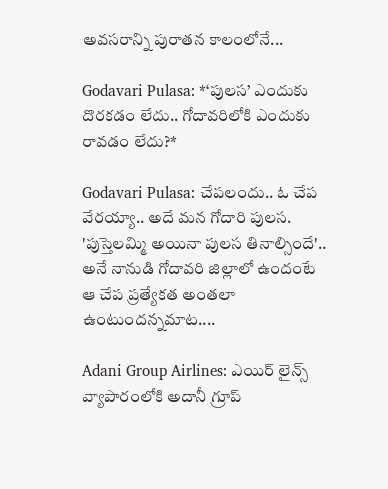అవసరాన్ని పురాతన కాలంలోనే...

Godavari Pulasa: *‘పులస’ ఎందుకు దొరకడం లేదు.. గోదావరిలోకి ఎందుకు రావడం లేదు?*

Godavari Pulasa: చేపలందు.. ఓ చేప వేరయ్యా.. అదే మన గోదారి పులస. 'పుస్తెలమ్మి అయినా పులస తినాల్సిందే'.. అనే నానుడి గోదావరి జిల్లాలో ఉందంటే ఆ చేప ప్రత్యేకత అంతలా ఉంటుందన్నమాట....

Adani Group Airlines: ఎయిర్ లైన్స్ వ్యాపారంలోకి అదానీ గ్రూప్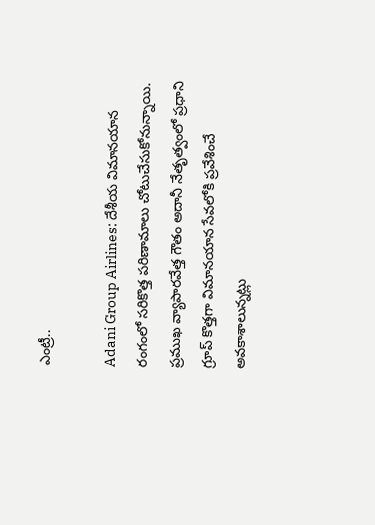ఎంట్రీ..

Adani Group Airlines: దేశీయ విమానయాన రంగంలో సరికొత్త పరిణామాలు చోటుచేసుకోనున్నాయి. ప్రముఖ వ్యాపారవేత్త గౌతం అదానీ నేతృత్వంలో ప్రధాని గ్రూప్ కొత్తగా విమానయాన సేవలోకి ప్రవేశించే అవకాశాలున్నట్లు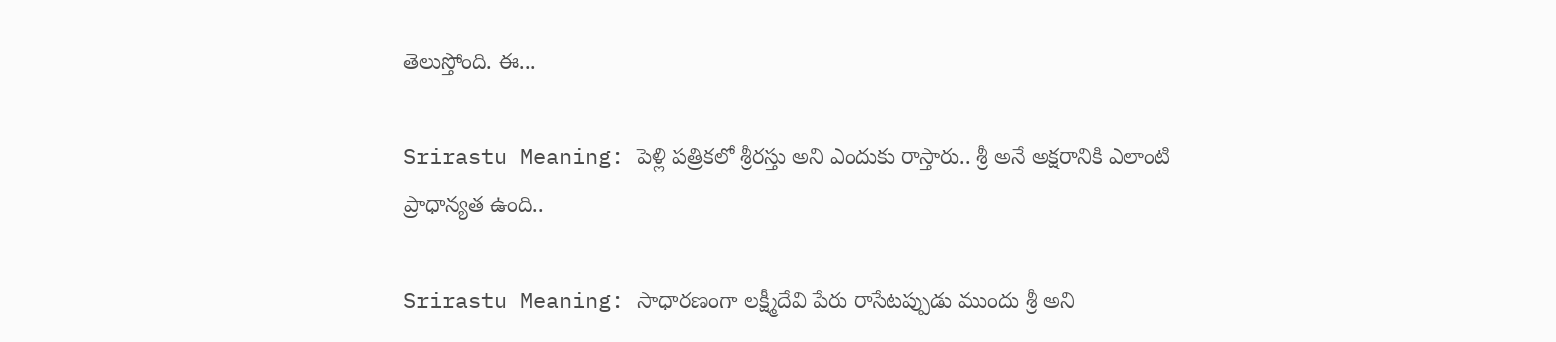తెలుస్తోంది. ఈ...

Srirastu Meaning: పెళ్లి పత్రికలో శ్రీరస్తు అని ఎందుకు రాస్తారు.. శ్రీ అనే అక్షరానికి ఎలాంటి ప్రాధాన్యత ఉంది..

Srirastu Meaning: సాధారణంగా లక్ష్మీదేవి పేరు రాసేటప్పుడు ముందు శ్రీ అని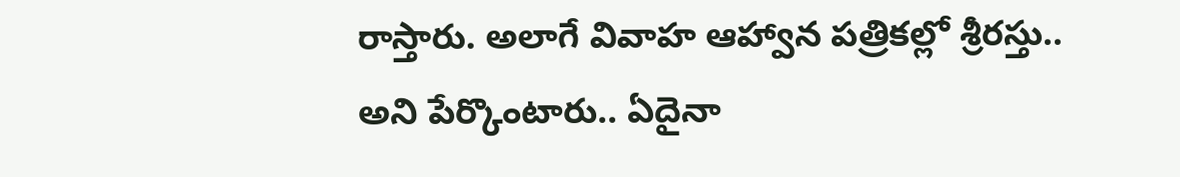రాస్తారు. అలాగే వివాహ ఆహ్వాన పత్రికల్లో శ్రీరస్తు.. అని పేర్కొంటారు.. ఏదైనా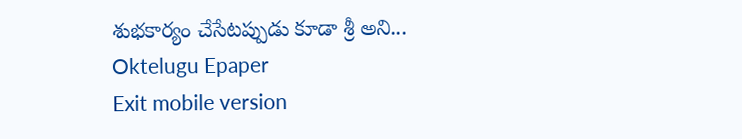శుభకార్యం చేసేటప్పుడు కూడా శ్రీ అని...
Oktelugu Epaper
Exit mobile version